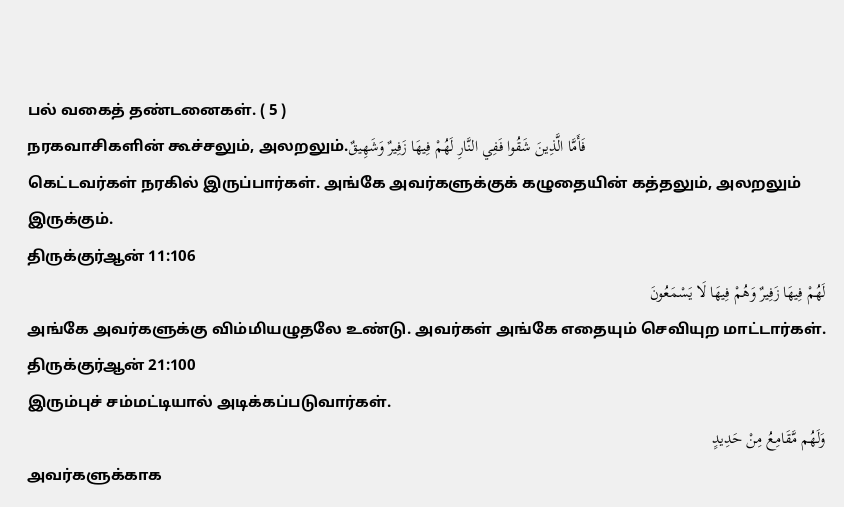பல் வகைத் தண்டனைகள். ( 5 )
நரகவாசிகளின் கூச்சலும், அலறலும்.فَأَمَّا الَّذِينَ شَقُوا فَفِي النَّارِ لَهُمْ فِيهَا زَفِيرٌ وَشَهِيقٌ
கெட்டவர்கள் நரகில் இருப்பார்கள். அங்கே அவர்களுக்குக் கழுதையின் கத்தலும், அலறலும் இருக்கும்.
திருக்குர்ஆன் 11:106
لَهُمْ فِيهَا زَفِيرٌ وَهُمْ فِيهَا لَا يَسْمَعُونَ
அங்கே அவர்களுக்கு விம்மியழுதலே உண்டு. அவர்கள் அங்கே எதையும் செவியுற மாட்டார்கள்.
திருக்குர்ஆன் 21:100
இரும்புச் சம்மட்டியால் அடிக்கப்படுவார்கள்.
وَلَهُم مَّقَامِعُ مِنْ حَدِيدٍ
அவர்களுக்காக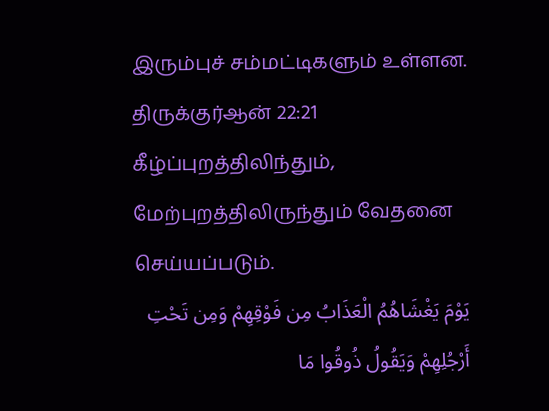இரும்புச் சம்மட்டிகளும் உள்ளன.
திருக்குர்ஆன் 22:21
கீழ்ப்புறத்திலிந்தும், மேற்புறத்திலிருந்தும் வேதனை செய்யப்படும்.
يَوْمَ يَغْشَاهُمُ الْعَذَابُ مِن فَوْقِهِمْ وَمِن تَحْتِ أَرْجُلِهِمْ وَيَقُولُ ذُوقُوا مَا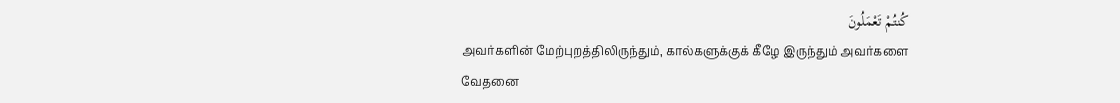كُنتُمْ تَعْمَلُونَ
அவர்களின் மேற்புறத்திலிருந்தும், கால்களுக்குக் கீழே இருந்தும் அவர்களை வேதனை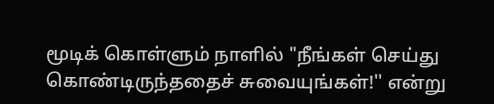மூடிக் கொள்ளும் நாளில் "நீங்கள் செய்து கொண்டிருந்ததைச் சுவையுங்கள்!'' என்று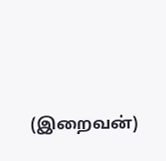(இறைவன்)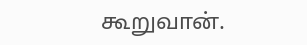கூறுவான்.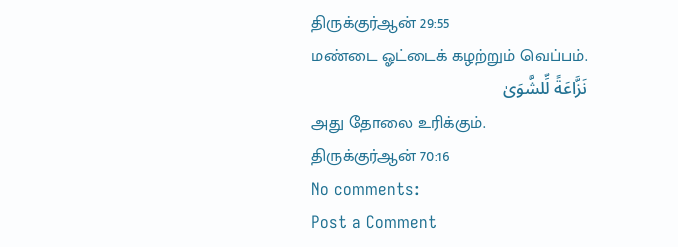திருக்குர்ஆன் 29:55
மண்டை ஓட்டைக் கழற்றும் வெப்பம்.
نَزَّاعَةً لِّلشَّوَىٰ
அது தோலை உரிக்கும்.
திருக்குர்ஆன் 70:16
No comments:
Post a Comment